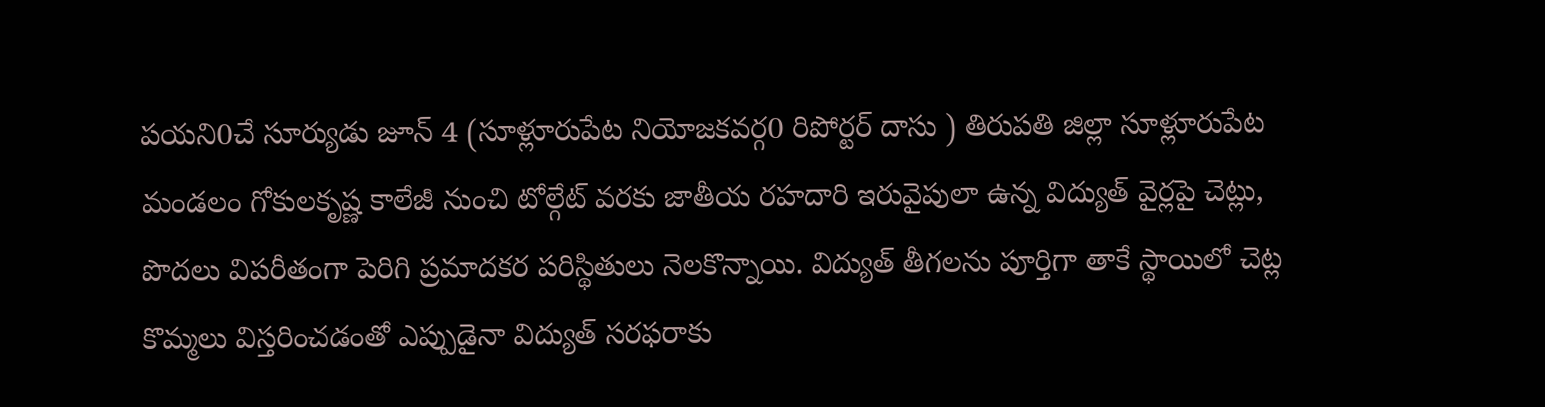పయని0చే సూర్యుడు జూన్ 4 (సూళ్లూరుపేట నియోజకవర్గ0 రిపోర్టర్ దాసు ) తిరుపతి జిల్లా సూళ్లూరుపేట మండలం గోకులకృష్ణ కాలేజీ నుంచి టోల్గేట్ వరకు జాతీయ రహదారి ఇరువైపులా ఉన్న విద్యుత్ వైర్లపై చెట్లు, పొదలు విపరీతంగా పెరిగి ప్రమాదకర పరిస్థితులు నెలకొన్నాయి. విద్యుత్ తీగలను పూర్తిగా తాకే స్థాయిలో చెట్ల కొమ్మలు విస్తరించడంతో ఎప్పుడైనా విద్యుత్ సరఫరాకు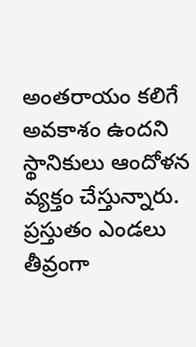అంతరాయం కలిగే అవకాశం ఉందని స్థానికులు ఆందోళన వ్యక్తం చేస్తున్నారు. ప్రస్తుతం ఎండలు తీవ్రంగా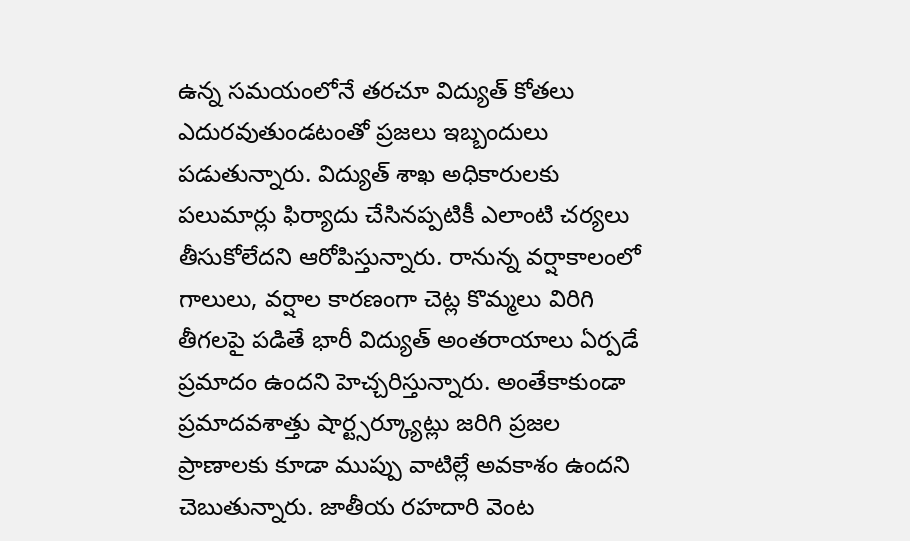ఉన్న సమయంలోనే తరచూ విద్యుత్ కోతలు ఎదురవుతుండటంతో ప్రజలు ఇబ్బందులు పడుతున్నారు. విద్యుత్ శాఖ అధికారులకు పలుమార్లు ఫిర్యాదు చేసినప్పటికీ ఎలాంటి చర్యలు తీసుకోలేదని ఆరోపిస్తున్నారు. రానున్న వర్షాకాలంలో గాలులు, వర్షాల కారణంగా చెట్ల కొమ్మలు విరిగి తీగలపై పడితే భారీ విద్యుత్ అంతరాయాలు ఏర్పడే ప్రమాదం ఉందని హెచ్చరిస్తున్నారు. అంతేకాకుండా ప్రమాదవశాత్తు షార్ట్సర్క్యూట్లు జరిగి ప్రజల ప్రాణాలకు కూడా ముప్పు వాటిల్లే అవకాశం ఉందని చెబుతున్నారు. జాతీయ రహదారి వెంట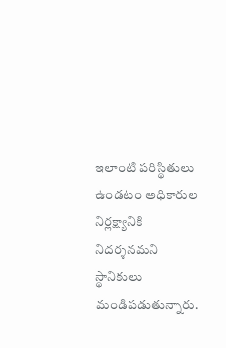ఇలాంటి పరిస్థితులు ఉండటం అధికారుల నిర్లక్ష్యానికి నిదర్శనమని స్థానికులు మండిపడుతున్నారు.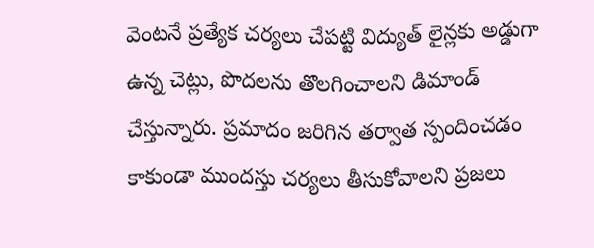వెంటనే ప్రత్యేక చర్యలు చేపట్టి విద్యుత్ లైన్లకు అడ్డుగా ఉన్న చెట్లు, పొదలను తొలగించాలని డిమాండ్ చేస్తున్నారు. ప్రమాదం జరిగిన తర్వాత స్పందించడం కాకుండా ముందస్తు చర్యలు తీసుకోవాలని ప్రజలు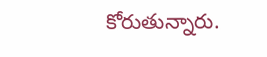కోరుతున్నారు.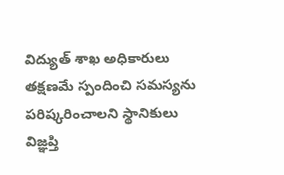విద్యుత్ శాఖ అధికారులు తక్షణమే స్పందించి సమస్యను పరిష్కరించాలని స్థానికులు విజ్ఞప్తి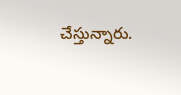చేస్తున్నారు.